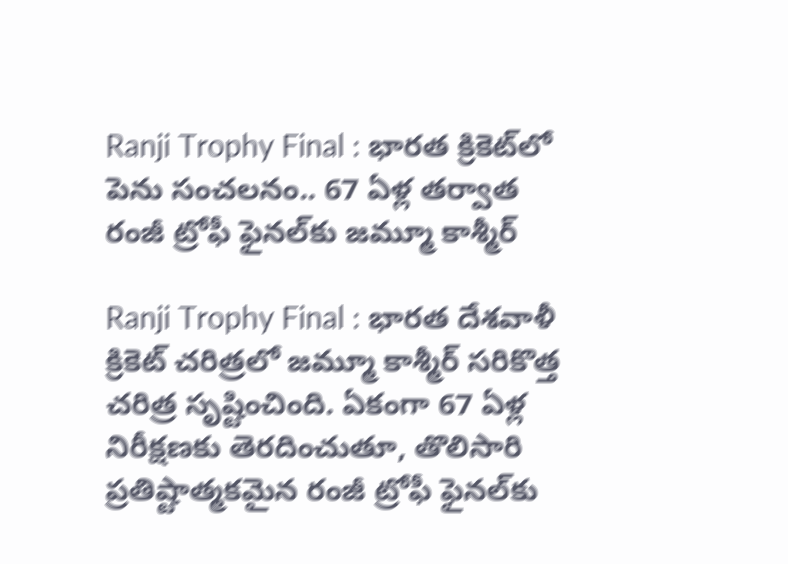Ranji Trophy Final : భారత క్రికెట్‌లో పెను సంచలనం.. 67 ఏళ్ల తర్వాత రంజీ ట్రోఫీ ఫైనల్‌కు జమ్మూ కాశ్మీర్

Ranji Trophy Final : భారత దేశవాళీ క్రికెట్ చరిత్రలో జమ్మూ కాశ్మీర్ సరికొత్త చరిత్ర సృష్టించింది. ఏకంగా 67 ఏళ్ల నిరీక్షణకు తెరదించుతూ, తొలిసారి ప్రతిష్టాత్మకమైన రంజీ ట్రోఫీ ఫైనల్‌కు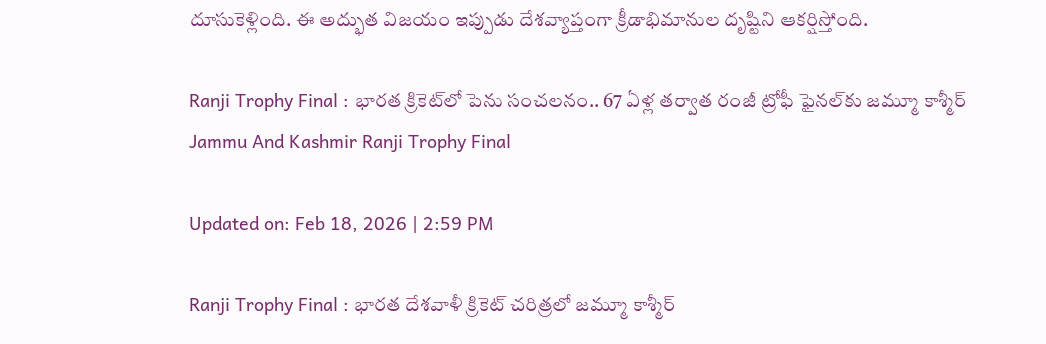దూసుకెళ్లింది. ఈ అద్భుత విజయం ఇప్పుడు దేశవ్యాప్తంగా క్రీడాభిమానుల దృష్టిని ఆకర్షిస్తోంది.

Ranji Trophy Final : భారత క్రికెట్‌లో పెను సంచలనం.. 67 ఏళ్ల తర్వాత రంజీ ట్రోఫీ ఫైనల్‌కు జమ్మూ కాశ్మీర్
Jammu And Kashmir Ranji Trophy Final

Updated on: Feb 18, 2026 | 2:59 PM

Ranji Trophy Final : భారత దేశవాళీ క్రికెట్ చరిత్రలో జమ్మూ కాశ్మీర్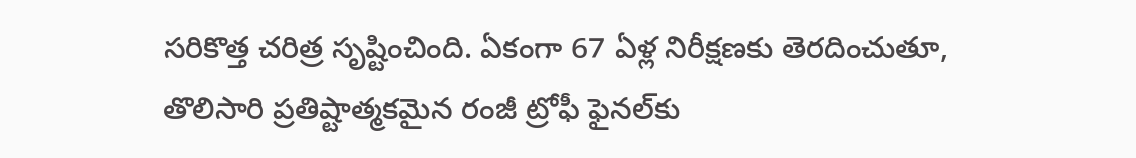సరికొత్త చరిత్ర సృష్టించింది. ఏకంగా 67 ఏళ్ల నిరీక్షణకు తెరదించుతూ, తొలిసారి ప్రతిష్టాత్మకమైన రంజీ ట్రోఫీ ఫైనల్‌కు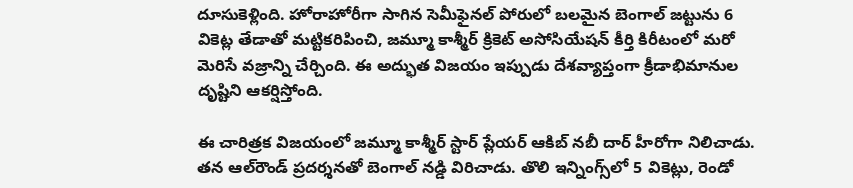దూసుకెళ్లింది. హోరాహోరీగా సాగిన సెమీఫైనల్ పోరులో బలమైన బెంగాల్ జట్టును 6 వికెట్ల తేడాతో మట్టికరిపించి, జమ్మూ కాశ్మీర్ క్రికెట్ అసోసియేషన్ కీర్తి కిరీటంలో మరో మెరిసే వజ్రాన్ని చేర్చింది. ఈ అద్భుత విజయం ఇప్పుడు దేశవ్యాప్తంగా క్రీడాభిమానుల దృష్టిని ఆకర్షిస్తోంది.

ఈ చారిత్రక విజయంలో జమ్మూ కాశ్మీర్ స్టార్ ప్లేయర్ ఆకిబ్ నబీ దార్ హీరోగా నిలిచాడు. తన ఆల్‌రౌండ్ ప్రదర్శనతో బెంగాల్ నడ్డి విరిచాడు. తొలి ఇన్నింగ్స్‌లో 5 వికెట్లు, రెండో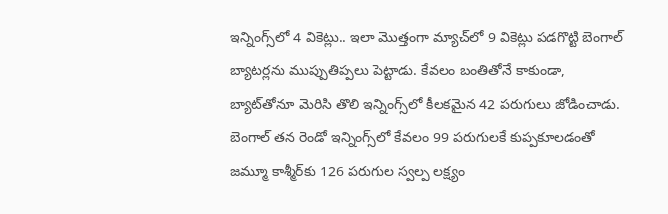ఇన్నింగ్స్‌లో 4 వికెట్లు.. ఇలా మొత్తంగా మ్యాచ్‌లో 9 వికెట్లు పడగొట్టి బెంగాల్ బ్యాటర్లను ముప్పుతిప్పలు పెట్టాడు. కేవలం బంతితోనే కాకుండా, బ్యాట్‌తోనూ మెరిసి తొలి ఇన్నింగ్స్‌లో కీలకమైన 42 పరుగులు జోడించాడు. బెంగాల్ తన రెండో ఇన్నింగ్స్‌లో కేవలం 99 పరుగులకే కుప్పకూలడంతో జమ్మూ కాశ్మీర్‌కు 126 పరుగుల స్వల్ప లక్ష్యం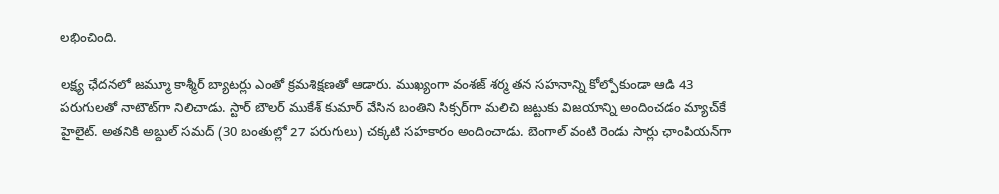లభించింది.

లక్ష్య ఛేదనలో జమ్మూ కాశ్మీర్ బ్యాటర్లు ఎంతో క్రమశిక్షణతో ఆడారు. ముఖ్యంగా వంశజ్ శర్మ తన సహనాన్ని కోల్పోకుండా ఆడి 43 పరుగులతో నాటౌట్‌గా నిలిచాడు. స్టార్ బౌలర్ ముకేశ్ కుమార్ వేసిన బంతిని సిక్సర్‌గా మలిచి జట్టుకు విజయాన్ని అందించడం మ్యాచ్‌కే హైలైట్. అతనికి అబ్దుల్ సమద్ (30 బంతుల్లో 27 పరుగులు) చక్కటి సహకారం అందించాడు. బెంగాల్ వంటి రెండు సార్లు ఛాంపియన్‌గా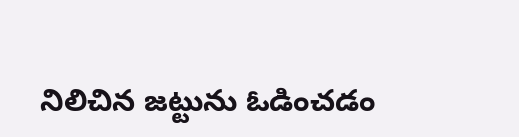నిలిచిన జట్టును ఓడించడం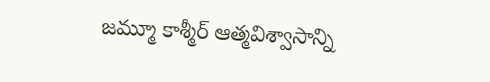జమ్మూ కాశ్మీర్ ఆత్మవిశ్వాసాన్ని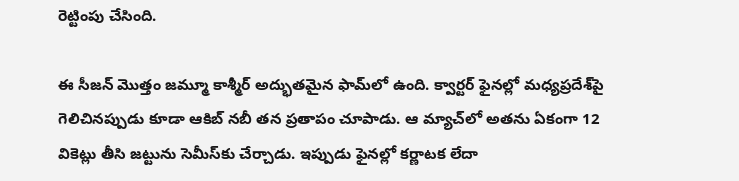రెట్టింపు చేసింది.

ఈ సీజన్ మొత్తం జమ్మూ కాశ్మీర్ అద్భుతమైన ఫామ్‌లో ఉంది. క్వార్టర్ ఫైనల్లో మధ్యప్రదేశ్‌పై గెలిచినప్పుడు కూడా ఆకిబ్ నబీ తన ప్రతాపం చూపాడు. ఆ మ్యాచ్‌లో అతను ఏకంగా 12 వికెట్లు తీసి జట్టును సెమీస్‌కు చేర్చాడు. ఇప్పుడు ఫైనల్లో కర్ణాటక లేదా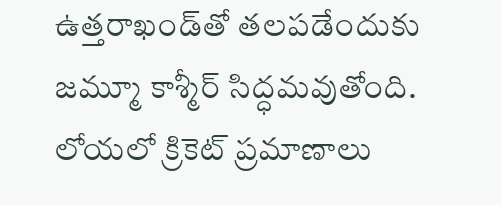ఉత్తరాఖండ్‌తో తలపడేందుకు జమ్మూ కాశ్మీర్ సిద్ధమవుతోంది. లోయలో క్రికెట్ ప్రమాణాలు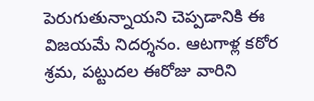పెరుగుతున్నాయని చెప్పడానికి ఈ విజయమే నిదర్శనం. ఆటగాళ్ల కఠోర శ్రమ, పట్టుదల ఈరోజు వారిని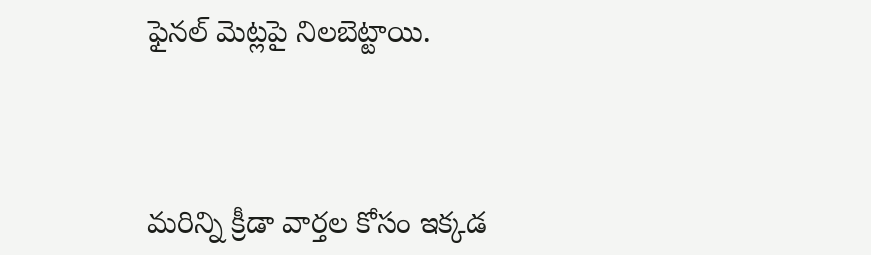ఫైనల్ మెట్లపై నిలబెట్టాయి.



మరిన్ని క్రీడా వార్తల కోసం ఇక్కడ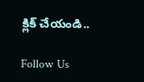క్లిక్ చేయండి..

Follow Us